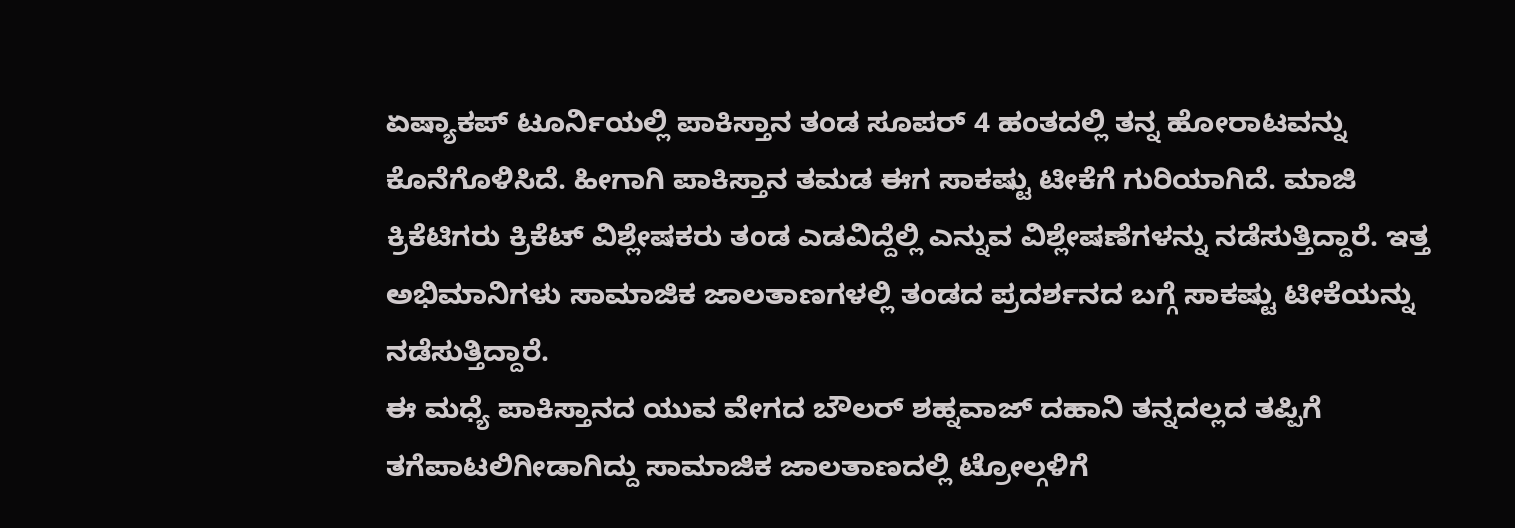ಏಷ್ಯಾಕಪ್ ಟೂರ್ನಿಯಲ್ಲಿ ಪಾಕಿಸ್ತಾನ ತಂಡ ಸೂಪರ್ 4 ಹಂತದಲ್ಲಿ ತನ್ನ ಹೋರಾಟವನ್ನು ಕೊನೆಗೊಳಿಸಿದೆ. ಹೀಗಾಗಿ ಪಾಕಿಸ್ತಾನ ತಮಡ ಈಗ ಸಾಕಷ್ಟು ಟೀಕೆಗೆ ಗುರಿಯಾಗಿದೆ. ಮಾಜಿ ಕ್ರಿಕೆಟಿಗರು ಕ್ರಿಕೆಟ್ ವಿಶ್ಲೇಷಕರು ತಂಡ ಎಡವಿದ್ದೆಲ್ಲಿ ಎನ್ನುವ ವಿಶ್ಲೇಷಣೆಗಳನ್ನು ನಡೆಸುತ್ತಿದ್ದಾರೆ. ಇತ್ತ ಅಭಿಮಾನಿಗಳು ಸಾಮಾಜಿಕ ಜಾಲತಾಣಗಳಲ್ಲಿ ತಂಡದ ಪ್ರದರ್ಶನದ ಬಗ್ಗೆ ಸಾಕಷ್ಟು ಟೀಕೆಯನ್ನು ನಡೆಸುತ್ತಿದ್ದಾರೆ.
ಈ ಮಧ್ಯೆ ಪಾಕಿಸ್ತಾನದ ಯುವ ವೇಗದ ಬೌಲರ್ ಶಹ್ನವಾಜ್ ದಹಾನಿ ತನ್ನದಲ್ಲದ ತಪ್ಪಿಗೆ ತಗೆಪಾಟಲಿಗೀಡಾಗಿದ್ದು ಸಾಮಾಜಿಕ ಜಾಲತಾಣದಲ್ಲಿ ಟ್ರೋಲ್ಗಳಿಗೆ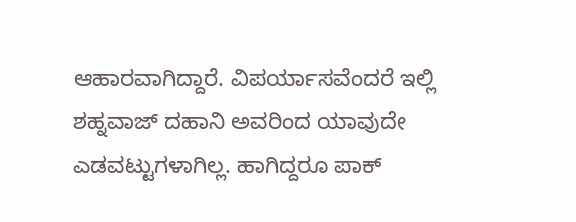ಆಹಾರವಾಗಿದ್ದಾರೆ. ವಿಪರ್ಯಾಸವೆಂದರೆ ಇಲ್ಲಿ ಶಹ್ನವಾಜ್ ದಹಾನಿ ಅವರಿಂದ ಯಾವುದೇ ಎಡವಟ್ಟುಗಳಾಗಿಲ್ಲ. ಹಾಗಿದ್ದರೂ ಪಾಕ್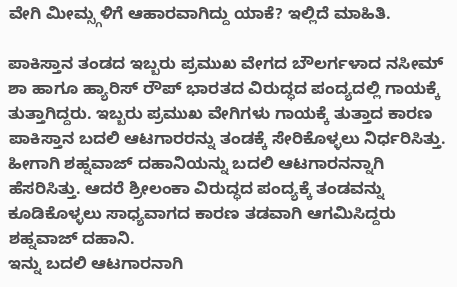ವೇಗಿ ಮೀಮ್ಸ್ಗಳಿಗೆ ಆಹಾರವಾಗಿದ್ದು ಯಾಕೆ? ಇಲ್ಲಿದೆ ಮಾಹಿತಿ.

ಪಾಕಿಸ್ತಾನ ತಂಡದ ಇಬ್ಬರು ಪ್ರಮುಖ ವೇಗದ ಬೌಲರ್ಗಳಾದ ನಸೀಮ್ ಶಾ ಹಾಗೂ ಹ್ಯಾರಿಸ್ ರೌಪ್ ಭಾರತದ ವಿರುದ್ಧದ ಪಂದ್ಯದಲ್ಲಿ ಗಾಯಕ್ಕೆ ತುತ್ತಾಗಿದ್ದರು. ಇಬ್ಬರು ಪ್ರಮುಖ ವೇಗಿಗಳು ಗಾಯಕ್ಕೆ ತುತ್ತಾದ ಕಾರಣ ಪಾಕಿಸ್ತಾನ ಬದಲಿ ಆಟಗಾರರನ್ನು ತಂಡಕ್ಕೆ ಸೇರಿಕೊಳ್ಳಲು ನಿರ್ಧರಿಸಿತ್ತು. ಹೀಗಾಗಿ ಶಹ್ನವಾಜ್ ದಹಾನಿಯನ್ನು ಬದಲಿ ಆಟಗಾರನನ್ನಾಗಿ ಹೆಸರಿಸಿತ್ತು. ಆದರೆ ಶ್ರೀಲಂಕಾ ವಿರುದ್ಧದ ಪಂದ್ಯಕ್ಕೆ ತಂಡವನ್ನು ಕೂಡಿಕೊಳ್ಳಲು ಸಾಧ್ಯವಾಗದ ಕಾರಣ ತಡವಾಗಿ ಆಗಮಿಸಿದ್ದರು ಶಹ್ನವಾಜ್ ದಹಾನಿ.
ಇನ್ನು ಬದಲಿ ಆಟಗಾರನಾಗಿ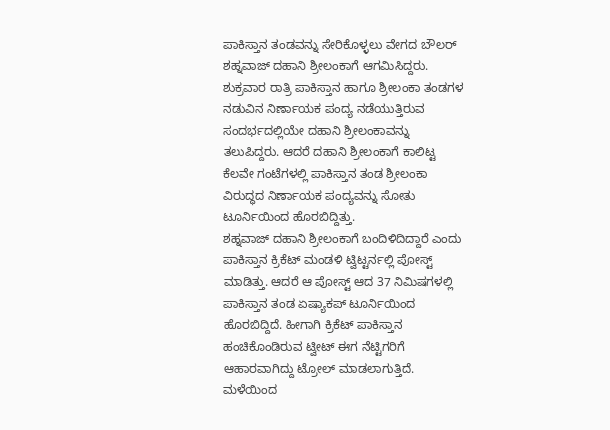ಪಾಕಿಸ್ತಾನ ತಂಡವನ್ನು ಸೇರಿಕೊಳ್ಳಲು ವೇಗದ ಬೌಲರ್ ಶಹ್ನವಾಜ್ ದಹಾನಿ ಶ್ರೀಲಂಕಾಗೆ ಆಗಮಿಸಿದ್ದರು. ಶುಕ್ರವಾರ ರಾತ್ರಿ ಪಾಕಿಸ್ತಾನ ಹಾಗೂ ಶ್ರೀಲಂಕಾ ತಂಡಗಳ ನಡುವಿನ ನಿರ್ಣಾಯಕ ಪಂದ್ಯ ನಡೆಯುತ್ತಿರುವ ಸಂದರ್ಭದಲ್ಲಿಯೇ ದಹಾನಿ ಶ್ರೀಲಂಕಾವನ್ನು ತಲುಪಿದ್ದರು. ಆದರೆ ದಹಾನಿ ಶ್ರೀಲಂಕಾಗೆ ಕಾಲಿಟ್ಟ ಕೆಲವೇ ಗಂಟೆಗಳಲ್ಲಿ ಪಾಕಿಸ್ತಾನ ತಂಡ ಶ್ರೀಲಂಕಾ ವಿರುದ್ಧದ ನಿರ್ಣಾಯಕ ಪಂದ್ಯವನ್ನು ಸೋತು ಟೂರ್ನಿಯಿಂದ ಹೊರಬಿದ್ದಿತ್ತು.
ಶಹ್ನವಾಜ್ ದಹಾನಿ ಶ್ರೀಲಂಕಾಗೆ ಬಂದಿಳಿದಿದ್ದಾರೆ ಎಂದು ಪಾಕಿಸ್ತಾನ ಕ್ರಿಕೆಟ್ ಮಂಡಳಿ ಟ್ವಿಟ್ಟರ್ನಲ್ಲಿ ಪೋಸ್ಟ್ ಮಾಡಿತ್ತು. ಆದರೆ ಆ ಪೋಸ್ಟ್ ಆದ 37 ನಿಮಿಷಗಳಲ್ಲಿ ಪಾಕಿಸ್ತಾನ ತಂಡ ಏಷ್ಯಾಕಪ್ ಟೂರ್ನಿಯಿಂದ ಹೊರಬಿದ್ದಿದೆ. ಹೀಗಾಗಿ ಕ್ರಿಕೆಟ್ ಪಾಕಿಸ್ತಾನ ಹಂಚಿಕೊಂಡಿರುವ ಟ್ವೀಟ್ ಈಗ ನೆಟ್ಟಿಗರಿಗೆ ಆಹಾರವಾಗಿದ್ದು ಟ್ರೋಲ್ ಮಾಡಲಾಗುತ್ತಿದೆ.
ಮಳೆಯಿಂದ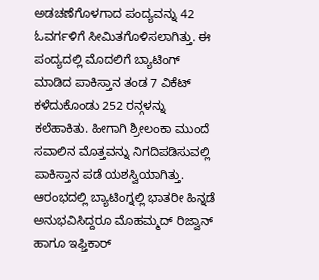ಅಡಚಣೆಗೊಳಗಾದ ಪಂದ್ಯವನ್ನು 42 ಓವರ್ಗಳಿಗೆ ಸೀಮಿತಗೊಳಿಸಲಾಗಿತ್ತು. ಈ ಪಂದ್ಯದಲ್ಲಿ ಮೊದಲಿಗೆ ಬ್ಯಾಟಿಂಗ್ ಮಾಡಿದ ಪಾಕಿಸ್ತಾನ ತಂಡ 7 ವಿಕೆಟ್ ಕಳೆದುಕೊಂಡು 252 ರನ್ಗಳನ್ನು ಕಲೆಹಾಕಿತು. ಹೀಗಾಗಿ ಶ್ರೀಲಂಕಾ ಮುಂದೆ ಸವಾಲಿನ ಮೊತ್ತವನ್ನು ನಿಗದಿಪಡಿಸುವಲ್ಲಿ ಪಾಕಿಸ್ತಾನ ಪಡೆ ಯಶಸ್ವಿಯಾಗಿತ್ತು. ಆರಂಭದಲ್ಲಿ ಬ್ಯಾಟಿಂಗ್ನಲ್ಲಿ ಭಾತರೀ ಹಿನ್ನಡೆ ಅನುಭವಿಸಿದ್ದರೂ ಮೊಹಮ್ಮದ್ ರಿಜ್ವಾನ್ ಹಾಗೂ ಇಫ್ತಿಕಾರ್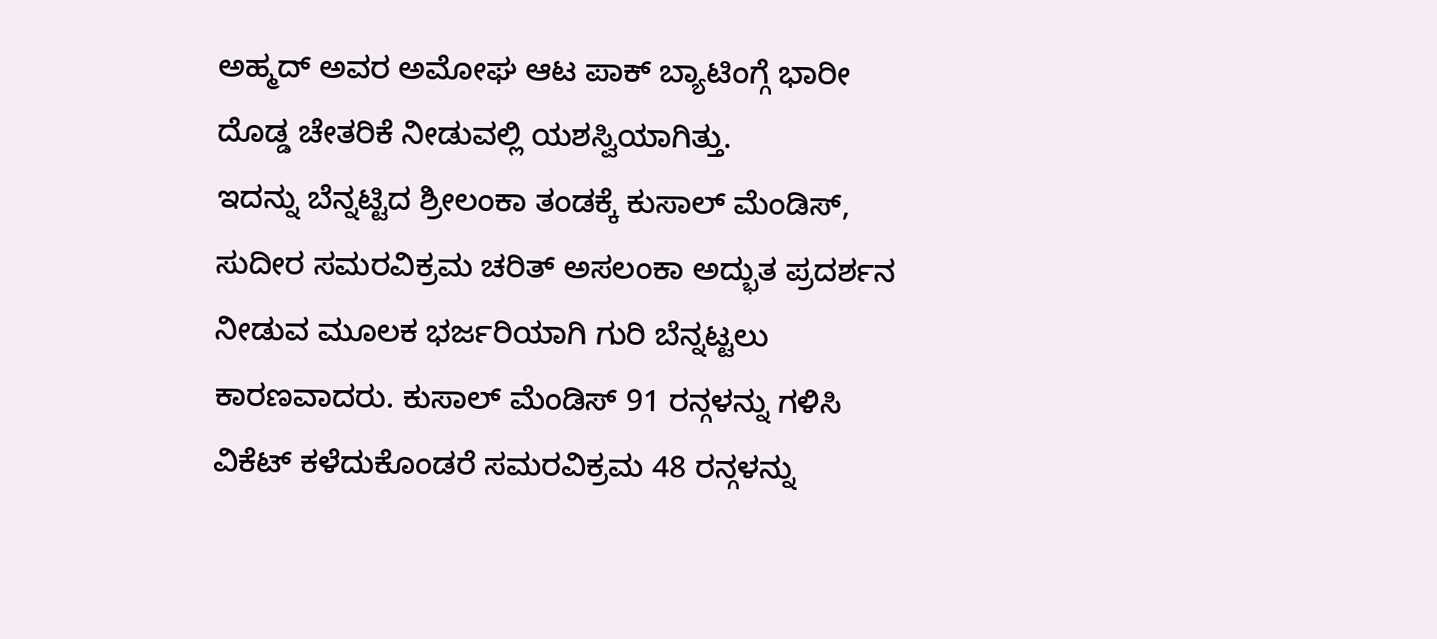ಅಹ್ಮದ್ ಅವರ ಅಮೋಘ ಆಟ ಪಾಕ್ ಬ್ಯಾಟಿಂಗ್ಗೆ ಭಾರೀ ದೊಡ್ಡ ಚೇತರಿಕೆ ನೀಡುವಲ್ಲಿ ಯಶಸ್ವಿಯಾಗಿತ್ತು.
ಇದನ್ನು ಬೆನ್ನಟ್ಟಿದ ಶ್ರೀಲಂಕಾ ತಂಡಕ್ಕೆ ಕುಸಾಲ್ ಮೆಂಡಿಸ್, ಸುದೀರ ಸಮರವಿಕ್ರಮ ಚರಿತ್ ಅಸಲಂಕಾ ಅದ್ಭುತ ಪ್ರದರ್ಶನ ನೀಡುವ ಮೂಲಕ ಭರ್ಜರಿಯಾಗಿ ಗುರಿ ಬೆನ್ನಟ್ಟಲು ಕಾರಣವಾದರು. ಕುಸಾಲ್ ಮೆಂಡಿಸ್ 91 ರನ್ಗಳನ್ನು ಗಳಿಸಿ ವಿಕೆಟ್ ಕಳೆದುಕೊಂಡರೆ ಸಮರವಿಕ್ರಮ 48 ರನ್ಗಳನ್ನು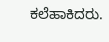ಕಲೆಹಾಕಿದರು.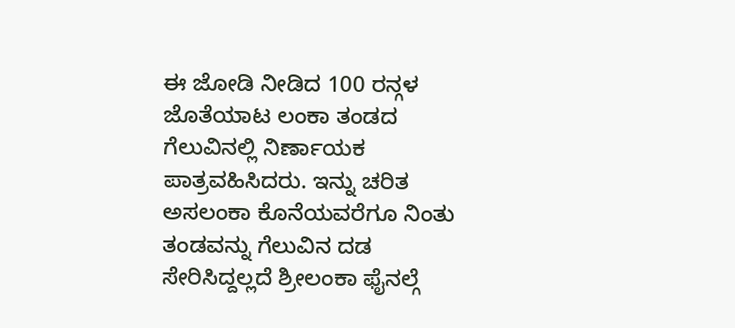ಈ ಜೋಡಿ ನೀಡಿದ 100 ರನ್ಗಳ ಜೊತೆಯಾಟ ಲಂಕಾ ತಂಡದ ಗೆಲುವಿನಲ್ಲಿ ನಿರ್ಣಾಯಕ ಪಾತ್ರವಹಿಸಿದರು. ಇನ್ನು ಚರಿತ ಅಸಲಂಕಾ ಕೊನೆಯವರೆಗೂ ನಿಂತು ತಂಡವನ್ನು ಗೆಲುವಿನ ದಡ ಸೇರಿಸಿದ್ದಲ್ಲದೆ ಶ್ರೀಲಂಕಾ ಫೈನಲ್ಗೆ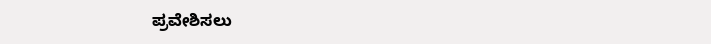ಪ್ರವೇಶಿಸಲು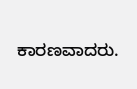ಕಾರಣವಾದರು.